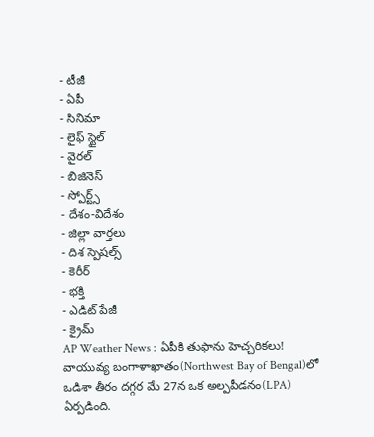- టీజీ
- ఏపీ
- సినిమా
- లైఫ్ స్టైల్
- వైరల్
- బిజినెస్
- స్పోర్ట్స్
- దేశం-విదేశం
- జిల్లా వార్తలు
- దిశ స్పెషల్స్
- కెరీర్
- భక్తి
- ఎడిట్ పేజీ
- క్రైమ్
AP Weather News : ఏపీకి తుఫాను హెచ్చరికలు!
వాయువ్య బంగాళాఖాతం(Northwest Bay of Bengal)లో ఒడిశా తీరం దగ్గర మే 27న ఒక అల్పపీడనం(LPA) ఏర్పడింది.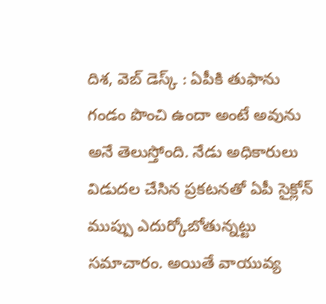దిశ, వెబ్ డెస్క్ : ఏపీకి తుఫాను గండం పొంచి ఉందా అంటే అవును అనే తెలుస్తోంది. నేడు అధికారులు విడుదల చేసిన ప్రకటనతో ఏపీ సైక్లోన్ ముప్పు ఎదుర్కోబోతున్నట్టు సమాచారం. అయితే వాయువ్య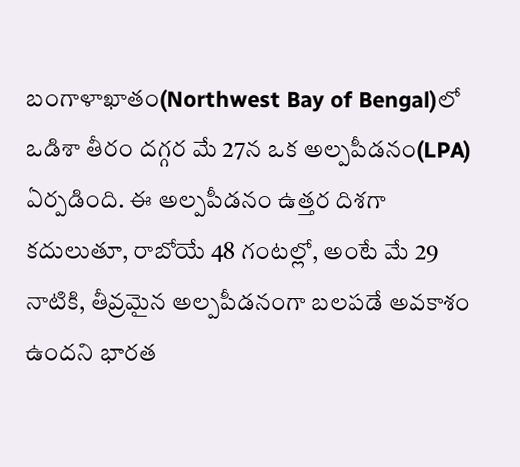బంగాళాఖాతం(Northwest Bay of Bengal)లో ఒడిశా తీరం దగ్గర మే 27న ఒక అల్పపీడనం(LPA) ఏర్పడింది. ఈ అల్పపీడనం ఉత్తర దిశగా కదులుతూ, రాబోయే 48 గంటల్లో, అంటే మే 29 నాటికి, తీవ్రమైన అల్పపీడనంగా బలపడే అవకాశం ఉందని భారత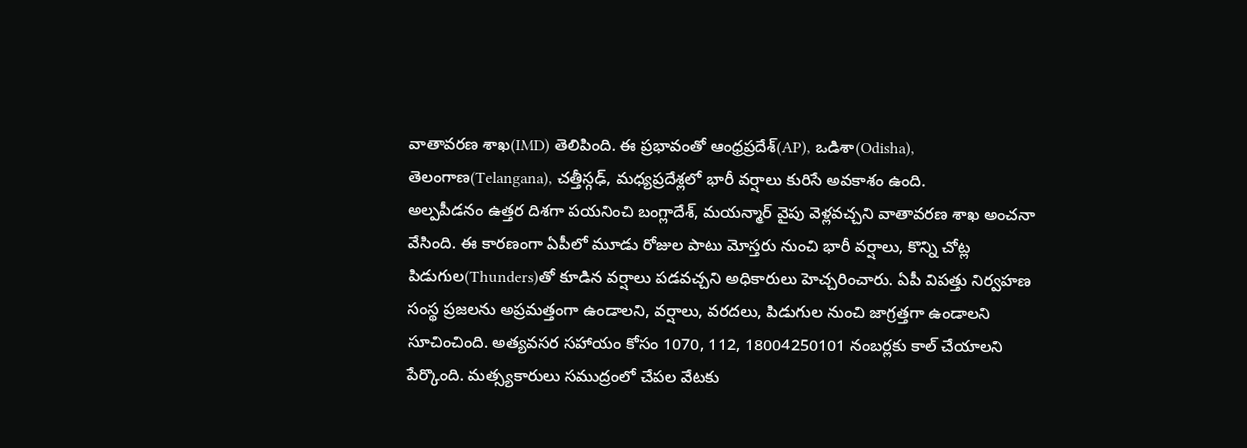వాతావరణ శాఖ(IMD) తెలిపింది. ఈ ప్రభావంతో ఆంధ్రప్రదేశ్(AP), ఒడిశా(Odisha), తెలంగాణ(Telangana), చత్తీస్గఢ్, మధ్యప్రదేశ్లలో భారీ వర్షాలు కురిసే అవకాశం ఉంది.
అల్పపీడనం ఉత్తర దిశగా పయనించి బంగ్లాదేశ్, మయన్మార్ వైపు వెళ్లవచ్చని వాతావరణ శాఖ అంచనా వేసింది. ఈ కారణంగా ఏపీలో మూడు రోజుల పాటు మోస్తరు నుంచి భారీ వర్షాలు, కొన్ని చోట్ల పిడుగుల(Thunders)తో కూడిన వర్షాలు పడవచ్చని అధికారులు హెచ్చరించారు. ఏపీ విపత్తు నిర్వహణ సంస్థ ప్రజలను అప్రమత్తంగా ఉండాలని, వర్షాలు, వరదలు, పిడుగుల నుంచి జాగ్రత్తగా ఉండాలని సూచించింది. అత్యవసర సహాయం కోసం 1070, 112, 18004250101 నంబర్లకు కాల్ చేయాలని పేర్కొంది. మత్స్యకారులు సముద్రంలో చేపల వేటకు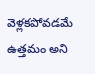వెళ్లకపోవడమే ఉత్తమం అని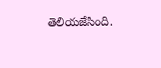తెలియజేసింది.